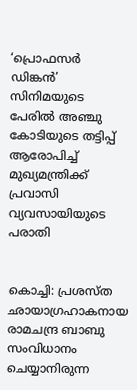‘പ്രൊഫസര്‍ ഡിങ്കന്‍’ സിനിമയുടെ പേരില്‍ അഞ്ചു കോടിയുടെ തട്ടിപ്പ് ആരോപിച്ച് മുഖ്യമന്ത്രിക്ക് പ്രവാസി വ്യവസായിയുടെ പരാതി


കൊച്ചി: പ്രശസ്ത ഛായാഗ്രഹാകനായ രാമചന്ദ്ര ബാബു സംവിധാനം ചെയ്യാനിരുന്ന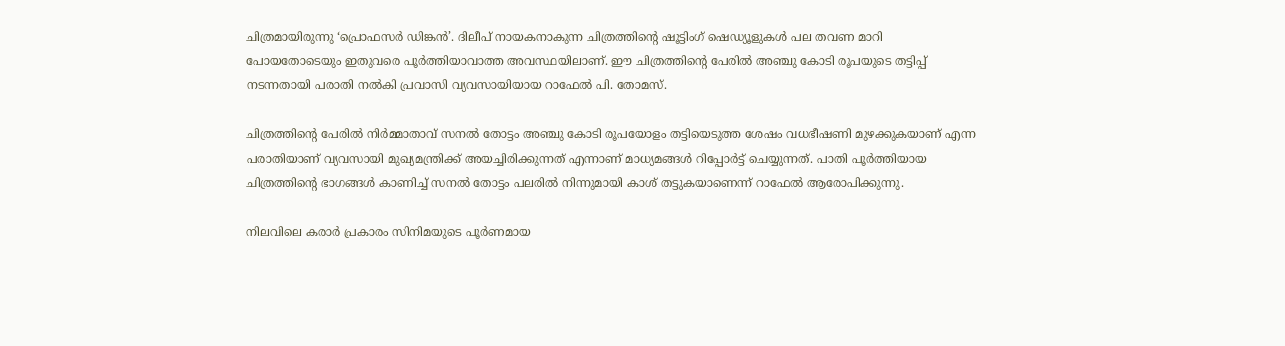ചിത്രമായിരുന്നു ‘പ്രൊഫസര്‍ ഡിങ്കന്‍’. ദിലീപ് നായകനാകുന്ന ചിത്രത്തിന്റെ ഷൂട്ടിംഗ് ഷെഡ്യൂളുകള്‍ പല തവണ മാറി പോയതോടെയും ഇതുവരെ പൂര്‍ത്തിയാവാത്ത അവസ്ഥയിലാണ്. ഈ ചിത്രത്തിന്റെ പേരില്‍ അഞ്ചു കോടി രൂപയുടെ തട്ടിപ്പ് നടന്നതായി പരാതി നല്‍കി പ്രവാസി വ്യവസായിയായ റാഫേല്‍ പി. തോമസ്.

ചിത്രത്തിന്റെ പേരില്‍ നിര്‍മ്മാതാവ് സനല്‍ തോട്ടം അഞ്ചു കോടി രൂപയോളം തട്ടിയെടുത്ത ശേഷം വധഭീഷണി മുഴക്കുകയാണ് എന്ന പരാതിയാണ് വ്യവസായി മുഖ്യമന്ത്രിക്ക് അയച്ചിരിക്കുന്നത് എന്നാണ് മാധ്യമങ്ങള്‍ റിപ്പോര്‍ട്ട് ചെയ്യുന്നത്. പാതി പൂര്‍ത്തിയായ ചിത്രത്തിന്റെ ഭാഗങ്ങള്‍ കാണിച്ച് സനല്‍ തോട്ടം പലരില്‍ നിന്നുമായി കാശ് തട്ടുകയാണെന്ന് റാഫേല്‍ ആരോപിക്കുന്നു.

നിലവിലെ കരാര്‍ പ്രകാരം സിനിമയുടെ പൂര്‍ണമായ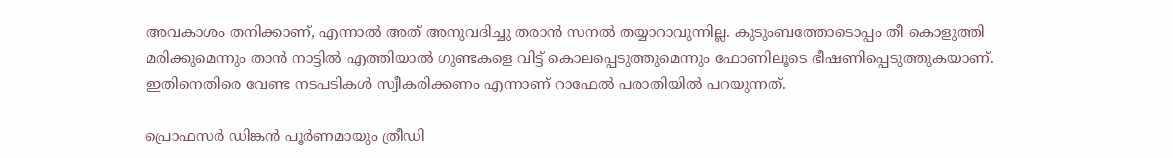അവകാശം തനിക്കാണ്, എന്നാല്‍ അത് അനുവദിച്ചു തരാന്‍ സനല്‍ തയ്യാറാവുന്നില്ല. കുടുംബത്തോടൊപ്പം തീ കൊളുത്തി മരിക്കുമെന്നും താന്‍ നാട്ടില്‍ എത്തിയാല്‍ ഗുണ്ടകളെ വിട്ട് കൊലപ്പെടുത്തുമെന്നും ഫോണിലൂടെ ഭീഷണിപ്പെടുത്തുകയാണ്. ഇതിനെതിരെ വേണ്ട നടപടികള്‍ സ്വീകരിക്കണം എന്നാണ് റാഫേല്‍ പരാതിയില്‍ പറയുന്നത്.

പ്രൊഫസര്‍ ഡിങ്കന്‍ പൂര്‍ണമായും ത്രീഡി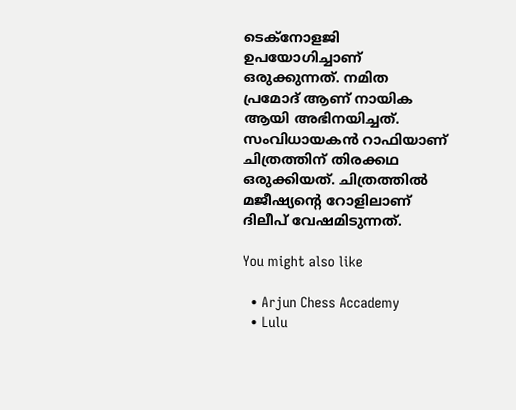ടെക്നോളജി ഉപയോഗിച്ചാണ് ഒരുക്കുന്നത്. നമിത പ്രമോദ് ആണ് നായിക ആയി അഭിനയിച്ചത്. സംവിധായകന്‍ റാഫിയാണ് ചിത്രത്തിന് തിരക്കഥ ഒരുക്കിയത്. ചിത്രത്തില്‍ മജീഷ്യന്റെ റോളിലാണ് ദിലീപ് വേഷമിടുന്നത്.

You might also like

  • Arjun Chess Accademy
  • Lulu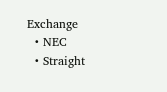Exchange
  • NEC
  • Straight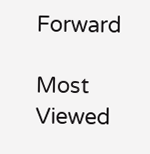Forward

Most Viewed